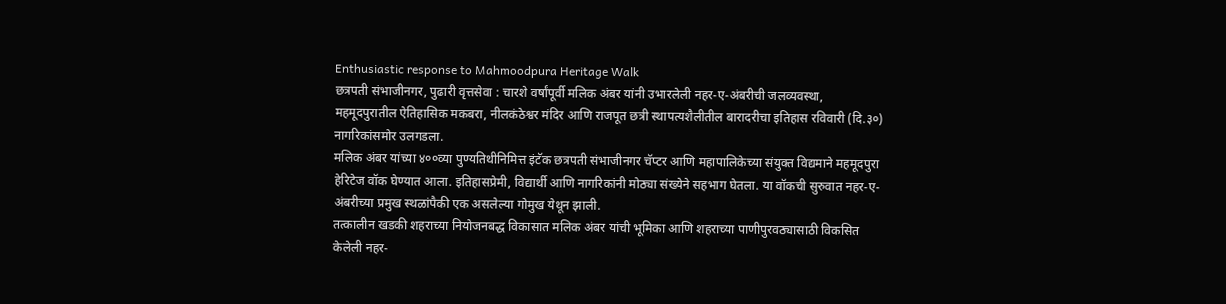Enthusiastic response to Mahmoodpura Heritage Walk
छत्रपती संभाजीनगर, पुढारी वृत्तसेवा : चारशे वर्षांपूर्वी मलिक अंबर यांनी उभारलेली नहर-ए-अंबरीची जलव्यवस्था, महमूदपुरातील ऐतिहासिक मकबरा, नीलकंठेश्वर मंदिर आणि राजपूत छत्री स्थापत्यशैलीतील बारादरीचा इतिहास रविवारी (दि.३०) नागरिकांसमोर उलगडला.
मलिक अंबर यांच्या ४००व्या पुण्यतिथीनिमित्त इंटॅक छत्रपती संभाजीनगर चॅप्टर आणि महापालिकेच्या संयुक्त विद्यमाने महमूदपुरा हेरिटेज वॉक घेण्यात आला. इतिहासप्रेमी, विद्यार्थी आणि नागरिकांनी मोठ्या संख्येने सहभाग घेतला. या वॉकची सुरुवात नहर-ए-अंबरीच्या प्रमुख स्थळांपैकी एक असलेल्या गोमुख येथून झाली.
तत्कालीन खडकी शहराच्या नियोजनबद्ध विकासात मलिक अंबर यांची भूमिका आणि शहराच्या पाणीपुरवठ्यासाठी विकसित केलेली नहर-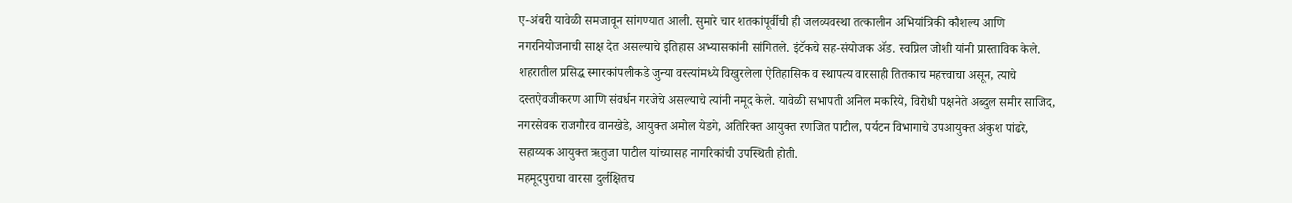ए-अंबरी यावेळी समजावून सांगण्यात आली. सुमारे चार शतकांपूर्वीची ही जलव्यवस्था तत्कालीन अभियांत्रिकी कौशल्य आणि नगरनियोजनाची साक्ष देत असल्याचे इतिहास अभ्यासकांनी सांगितले. इंटॅकचे सह-संयोजक ॲड. स्वप्निल जोशी यांनी प्रास्ताविक केले.
शहरातील प्रसिद्ध स्मारकांपलीकडे जुन्या वस्त्यांमध्ये विखुरलेला ऐतिहासिक व स्थापत्य वारसाही तितकाच महत्त्वाचा असून, त्याचे दस्तऐवजीकरण आणि संवर्धन गरजेचे असल्याचे त्यांनी नमूद केले. यावेळी सभापती अनिल मकरिये, विरोधी पक्षनेते अब्दुल समीर साजिद, नगरसेवक राजगौरव वानखेडे, आयुक्त अमोल येडगे, अतिरिक्त आयुक्त रणजित पाटील, पर्यटन विभागाचे उपआयुक्त अंकुश पांढरे, सहाय्यक आयुक्त ऋतुजा पाटील यांच्यासह नागरिकांची उपस्थिती होती.
महमूदपुराचा वारसा दुर्लक्षितच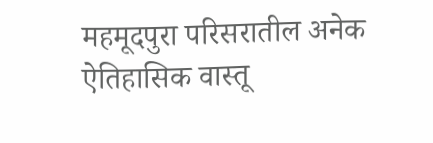महमूदपुरा परिसरातील अनेक ऐतिहासिक वास्तू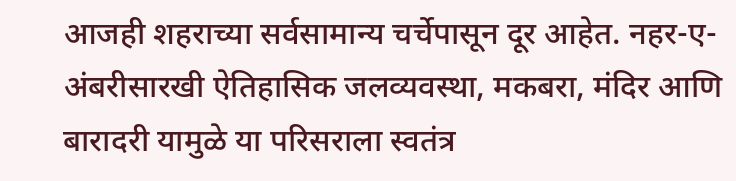आजही शहराच्या सर्वसामान्य चर्चेपासून दूर आहेत. नहर-ए-अंबरीसारखी ऐतिहासिक जलव्यवस्था, मकबरा, मंदिर आणि बारादरी यामुळे या परिसराला स्वतंत्र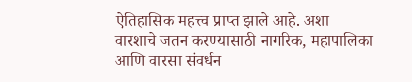ऐतिहासिक महत्त्व प्राप्त झाले आहे. अशा वारशाचे जतन करण्यासाठी नागरिक, महापालिका आणि वारसा संवर्धन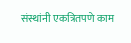संस्थांनी एकत्रितपणे काम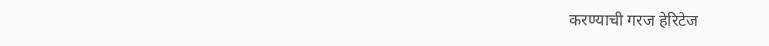करण्याची गरज हेरिटेज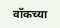वॉकच्या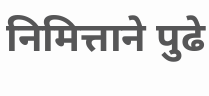निमित्ताने पुढे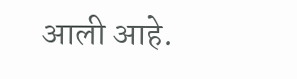आली आहे.